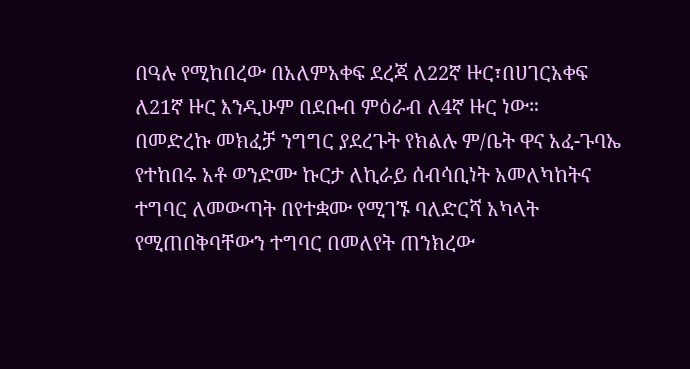በዓሉ የሚከበረው በአለምአቀፍ ደረጃ ለ22ኛ ዙር፣በሀገርአቀፍ ለ21ኛ ዙር እንዲሁም በደቡብ ምዕራብ ለ4ኛ ዙር ነው።
በመድረኩ መክፈቻ ንግግር ያደረጉት የክልሉ ም/ቤት ዋና አፈ-ጉባኤ የተከበሩ አቶ ወንድሙ ኩርታ ለኪራይ ሰብሳቢነት አመለካከትና ተግባር ለመውጣት በየተቋሙ የሚገኙ ባለድርሻ አካላት የሚጠበቅባቸውን ተግባር በመለየት ጠንክረው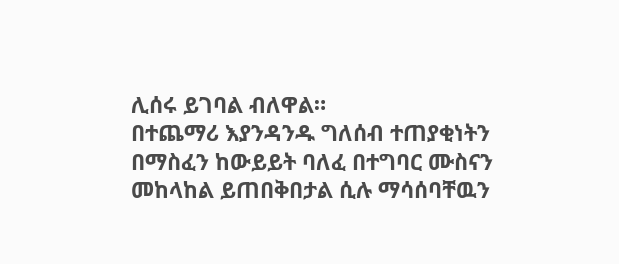ሊሰሩ ይገባል ብለዋል።
በተጨማሪ እያንዳንዱ ግለሰብ ተጠያቂነትን በማስፈን ከውይይት ባለፈ በተግባር ሙስናን መከላከል ይጠበቅበታል ሲሉ ማሳሰባቸዉን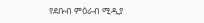የደቡብ ምዕራብ ሚዲያ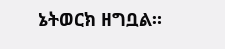ኔትወርክ ዘግቧል።